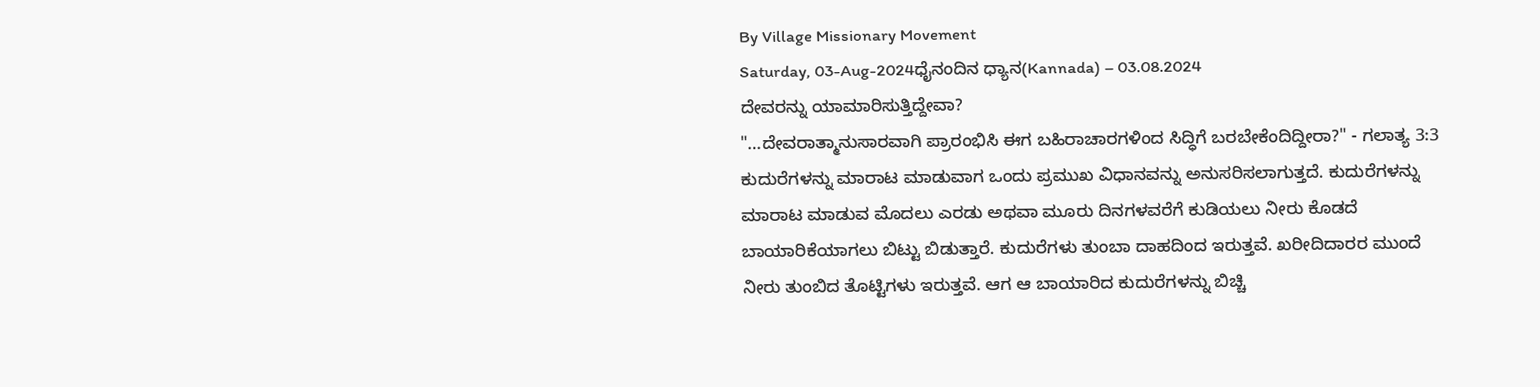By Village Missionary Movement
Saturday, 03-Aug-2024ಧೈನಂದಿನ ಧ್ಯಾನ(Kannada) – 03.08.2024
ದೇವರನ್ನು ಯಾಮಾರಿಸುತ್ತಿದ್ದೇವಾ?
"…ದೇವರಾತ್ಮಾನುಸಾರವಾಗಿ ಪ್ರಾರಂಭಿಸಿ ಈಗ ಬಹಿರಾಚಾರಗಳಿಂದ ಸಿದ್ಧಿಗೆ ಬರಬೇಕೆಂದಿದ್ದೀರಾ?" - ಗಲಾತ್ಯ 3:3
ಕುದುರೆಗಳನ್ನು ಮಾರಾಟ ಮಾಡುವಾಗ ಒಂದು ಪ್ರಮುಖ ವಿಧಾನವನ್ನು ಅನುಸರಿಸಲಾಗುತ್ತದೆ. ಕುದುರೆಗಳನ್ನು ಮಾರಾಟ ಮಾಡುವ ಮೊದಲು ಎರಡು ಅಥವಾ ಮೂರು ದಿನಗಳವರೆಗೆ ಕುಡಿಯಲು ನೀರು ಕೊಡದೆ ಬಾಯಾರಿಕೆಯಾಗಲು ಬಿಟ್ಟು ಬಿಡುತ್ತಾರೆ. ಕುದುರೆಗಳು ತುಂಬಾ ದಾಹದಿಂದ ಇರುತ್ತವೆ. ಖರೀದಿದಾರರ ಮುಂದೆ ನೀರು ತುಂಬಿದ ತೊಟ್ಟಿಗಳು ಇರುತ್ತವೆ. ಆಗ ಆ ಬಾಯಾರಿದ ಕುದುರೆಗಳನ್ನು ಬಿಚ್ಚಿ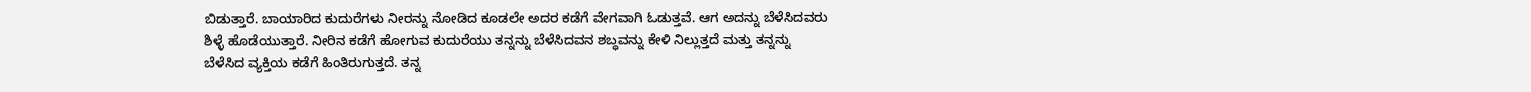ಬಿಡುತ್ತಾರೆ. ಬಾಯಾರಿದ ಕುದುರೆಗಳು ನೀರನ್ನು ನೋಡಿದ ಕೂಡಲೇ ಅದರ ಕಡೆಗೆ ವೇಗವಾಗಿ ಓಡುತ್ತವೆ. ಆಗ ಅದನ್ನು ಬೆಳೆಸಿದವರು ಶಿಳ್ಳೆ ಹೊಡೆಯುತ್ತಾರೆ. ನೀರಿನ ಕಡೆಗೆ ಹೋಗುವ ಕುದುರೆಯು ತನ್ನನ್ನು ಬೆಳೆಸಿದವನ ಶಬ್ಧವನ್ನು ಕೇಳಿ ನಿಲ್ಲುತ್ತದೆ ಮತ್ತು ತನ್ನನ್ನು ಬೆಳೆಸಿದ ವ್ಯಕ್ತಿಯ ಕಡೆಗೆ ಹಿಂತಿರುಗುತ್ತದೆ. ತನ್ನ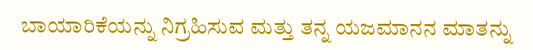ಬಾಯಾರಿಕೆಯನ್ನು ನಿಗ್ರಹಿಸುವ ಮತ್ತು ತನ್ನ ಯಜಮಾನನ ಮಾತನ್ನು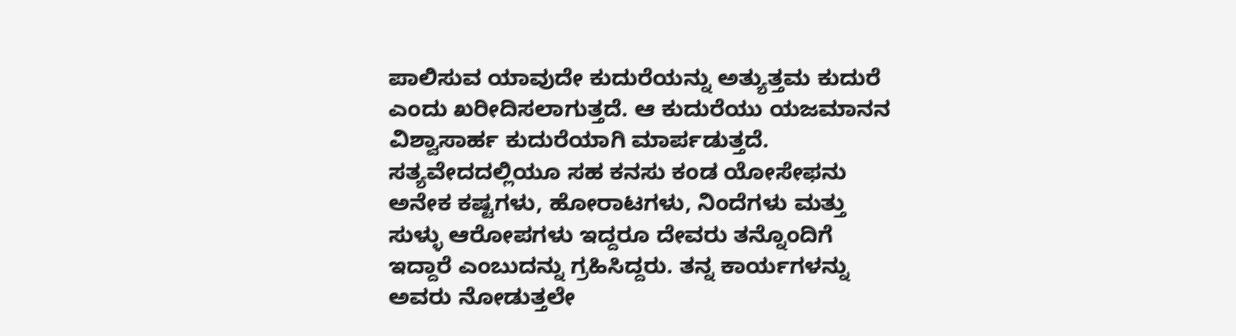ಪಾಲಿಸುವ ಯಾವುದೇ ಕುದುರೆಯನ್ನು ಅತ್ಯುತ್ತಮ ಕುದುರೆ ಎಂದು ಖರೀದಿಸಲಾಗುತ್ತದೆ. ಆ ಕುದುರೆಯು ಯಜಮಾನನ ವಿಶ್ವಾಸಾರ್ಹ ಕುದುರೆಯಾಗಿ ಮಾರ್ಪಡುತ್ತದೆ.
ಸತ್ಯವೇದದಲ್ಲಿಯೂ ಸಹ ಕನಸು ಕಂಡ ಯೋಸೇಫನು ಅನೇಕ ಕಷ್ಟಗಳು, ಹೋರಾಟಗಳು, ನಿಂದೆಗಳು ಮತ್ತು ಸುಳ್ಳು ಆರೋಪಗಳು ಇದ್ದರೂ ದೇವರು ತನ್ನೊಂದಿಗೆ ಇದ್ದಾರೆ ಎಂಬುದನ್ನು ಗ್ರಹಿಸಿದ್ದರು. ತನ್ನ ಕಾರ್ಯಗಳನ್ನು ಅವರು ನೋಡುತ್ತಲೇ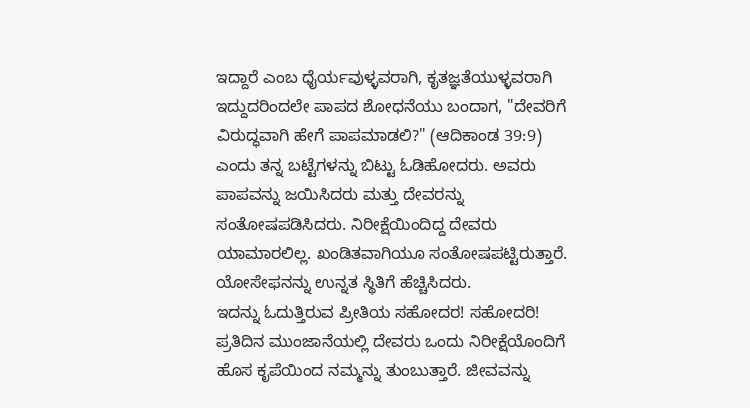ಇದ್ದಾರೆ ಎಂಬ ಧೈರ್ಯವುಳ್ಳವರಾಗಿ, ಕೃತಜ್ಞತೆಯುಳ್ಳವರಾಗಿ ಇದ್ದುದರಿಂದಲೇ ಪಾಪದ ಶೋಧನೆಯು ಬಂದಾಗ, "ದೇವರಿಗೆ ವಿರುದ್ಧವಾಗಿ ಹೇಗೆ ಪಾಪಮಾಡಲಿ?" (ಆದಿಕಾಂಡ 39:9) ಎಂದು ತನ್ನ ಬಟ್ಟೆಗಳನ್ನು ಬಿಟ್ಟು ಓಡಿಹೋದರು. ಅವರು ಪಾಪವನ್ನು ಜಯಿಸಿದರು ಮತ್ತು ದೇವರನ್ನು ಸಂತೋಷಪಡಿಸಿದರು. ನಿರೀಕ್ಷೆಯಿಂದಿದ್ದ ದೇವರು ಯಾಮಾರಲಿಲ್ಲ. ಖಂಡಿತವಾಗಿಯೂ ಸಂತೋಷಪಟ್ಟಿರುತ್ತಾರೆ. ಯೋಸೇಫನನ್ನು ಉನ್ನತ ಸ್ಥಿತಿಗೆ ಹೆಚ್ಚಿಸಿದರು.
ಇದನ್ನು ಓದುತ್ತಿರುವ ಪ್ರೀತಿಯ ಸಹೋದರ! ಸಹೋದರಿ! ಪ್ರತಿದಿನ ಮುಂಜಾನೆಯಲ್ಲಿ ದೇವರು ಒಂದು ನಿರೀಕ್ಷೆಯೊಂದಿಗೆ ಹೊಸ ಕೃಪೆಯಿಂದ ನಮ್ಮನ್ನು ತುಂಬುತ್ತಾರೆ. ಜೀವವನ್ನು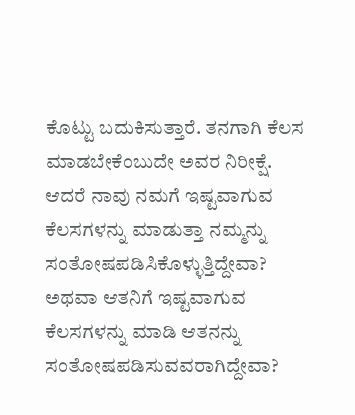ಕೊಟ್ಟು ಬದುಕಿಸುತ್ತಾರೆ. ತನಗಾಗಿ ಕೆಲಸ ಮಾಡಬೇಕೆಂಬುದೇ ಅವರ ನಿರೀಕ್ಷೆ. ಆದರೆ ನಾವು ನಮಗೆ ಇಷ್ಟವಾಗುವ ಕೆಲಸಗಳನ್ನು ಮಾಡುತ್ತಾ ನಮ್ಮನ್ನು ಸಂತೋಷಪಡಿಸಿಕೊಳ್ಳುತ್ತಿದ್ದೇವಾ? ಅಥವಾ ಆತನಿಗೆ ಇಷ್ಟವಾಗುವ ಕೆಲಸಗಳನ್ನು ಮಾಡಿ ಆತನನ್ನು ಸಂತೋಷಪಡಿಸುವವರಾಗಿದ್ದೇವಾ?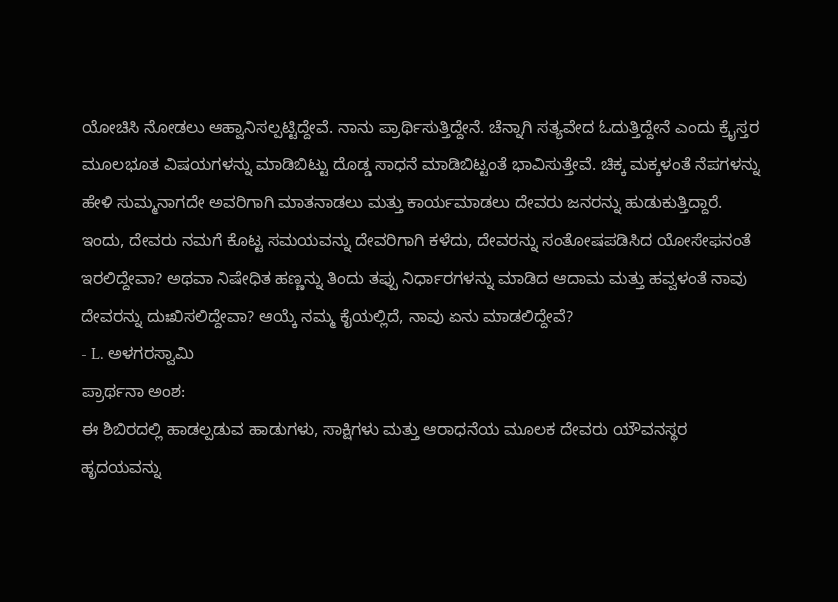ಯೋಚಿಸಿ ನೋಡಲು ಆಹ್ವಾನಿಸಲ್ಪಟ್ಟಿದ್ದೇವೆ. ನಾನು ಪ್ರಾರ್ಥಿಸುತ್ತಿದ್ದೇನೆ. ಚೆನ್ನಾಗಿ ಸತ್ಯವೇದ ಓದುತ್ತಿದ್ದೇನೆ ಎಂದು ಕ್ರೈಸ್ತರ ಮೂಲಭೂತ ವಿಷಯಗಳನ್ನು ಮಾಡಿಬಿಟ್ಟು ದೊಡ್ಡ ಸಾಧನೆ ಮಾಡಿಬಿಟ್ಟಂತೆ ಭಾವಿಸುತ್ತೇವೆ. ಚಿಕ್ಕ ಮಕ್ಕಳಂತೆ ನೆಪಗಳನ್ನು ಹೇಳಿ ಸುಮ್ಮನಾಗದೇ ಅವರಿಗಾಗಿ ಮಾತನಾಡಲು ಮತ್ತು ಕಾರ್ಯಮಾಡಲು ದೇವರು ಜನರನ್ನು ಹುಡುಕುತ್ತಿದ್ದಾರೆ. ಇಂದು, ದೇವರು ನಮಗೆ ಕೊಟ್ಟ ಸಮಯವನ್ನು ದೇವರಿಗಾಗಿ ಕಳೆದು, ದೇವರನ್ನು ಸಂತೋಷಪಡಿಸಿದ ಯೋಸೇಫನಂತೆ ಇರಲಿದ್ದೇವಾ? ಅಥವಾ ನಿಷೇಧಿತ ಹಣ್ಣನ್ನು ತಿಂದು ತಪ್ಪು ನಿರ್ಧಾರಗಳನ್ನು ಮಾಡಿದ ಆದಾಮ ಮತ್ತು ಹವ್ವಳಂತೆ ನಾವು ದೇವರನ್ನು ದುಃಖಿಸಲಿದ್ದೇವಾ? ಆಯ್ಕೆ ನಮ್ಮ ಕೈಯಲ್ಲಿದೆ, ನಾವು ಏನು ಮಾಡಲಿದ್ದೇವೆ?
- L. ಅಳಗರಸ್ವಾಮಿ
ಪ್ರಾರ್ಥನಾ ಅಂಶ:
ಈ ಶಿಬಿರದಲ್ಲಿ ಹಾಡಲ್ಪಡುವ ಹಾಡುಗಳು, ಸಾಕ್ಷಿಗಳು ಮತ್ತು ಆರಾಧನೆಯ ಮೂಲಕ ದೇವರು ಯೌವನಸ್ಥರ ಹೃದಯವನ್ನು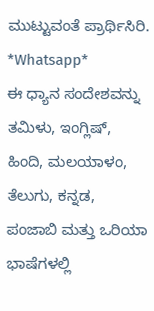ಮುಟ್ಟುವಂತೆ ಪ್ರಾರ್ಥಿಸಿರಿ.
*Whatsapp*
ಈ ಧ್ಯಾನ ಸಂದೇಶವನ್ನು ತಮಿಳು, ಇಂಗ್ಲಿಷ್, ಹಿಂದಿ, ಮಲಯಾಳಂ, ತೆಲುಗು, ಕನ್ನಡ, ಪಂಜಾಬಿ ಮತ್ತು ಒರಿಯಾ ಭಾಷೆಗಳಲ್ಲಿ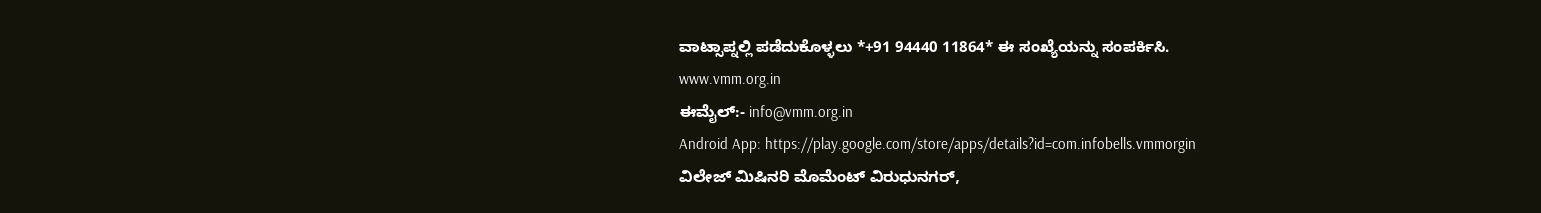ವಾಟ್ಸಾಪ್ನಲ್ಲಿ ಪಡೆದುಕೊಳ್ಳಲು *+91 94440 11864* ಈ ಸಂಖ್ಯೆಯನ್ನು ಸಂಪರ್ಕಿಸಿ.
www.vmm.org.in
ಈಮೈಲ್:- info@vmm.org.in
Android App: https://play.google.com/store/apps/details?id=com.infobells.vmmorgin
ವಿಲೇಜ್ ಮಿಷಿನರಿ ಮೊಮೆಂಟ್ ವಿರುಧುನಗರ್,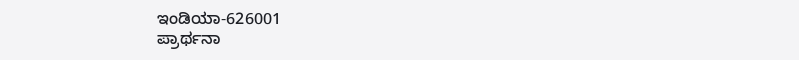ಇಂಡಿಯಾ-626001
ಪ್ರಾರ್ಥನಾ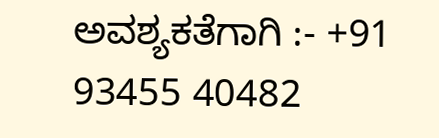ಅವಶ್ಯಕತೆಗಾಗಿ :- +91 93455 40482